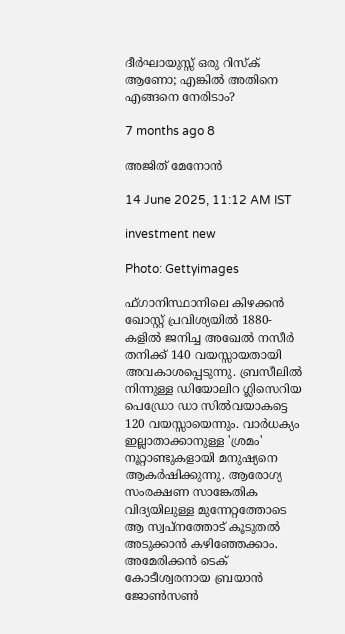ദീര്‍ഘായുസ്സ് ഒരു റിസ്‌ക് ആണോ; എങ്കില്‍ അതിനെ എങ്ങനെ നേരിടാം?

7 months ago 8

അജിത് മേനോന്‍

14 June 2025, 11:12 AM IST

investment new

Photo: Gettyimages

ഫ്ഗാനിസ്ഥാനിലെ കിഴക്കന്‍ ഖോസ്റ്റ് പ്രവിശ്യയില്‍ 1880-കളില്‍ ജനിച്ച അഖേല്‍ നസീര്‍ തനിക്ക് 140 വയസ്സായതായി അവകാശപ്പെടുന്നു. ബ്രസീലില്‍ നിന്നുള്ള ഡിയോലിറ ഗ്ലിസെറിയ പെഡ്രോ ഡാ സില്‍വയാകട്ടെ 120 വയസ്സായെന്നും. വാര്‍ധക്യം ഇല്ലാതാക്കാനുള്ള 'ശ്രമം' നൂറ്റാണ്ടുകളായി മനുഷ്യനെ ആകര്‍ഷിക്കുന്നു. ആരോഗ്യ സംരക്ഷണ സാങ്കേതിക വിദ്യയിലുള്ള മുന്നേറ്റത്തോടെ ആ സ്വപ്നത്തോട് കൂടുതല്‍ അടുക്കാന്‍ കഴിഞ്ഞേക്കാം. അമേരിക്കന്‍ ടെക് കോടീശ്വരനായ ബ്രയാന്‍ ജോണ്‍സണ്‍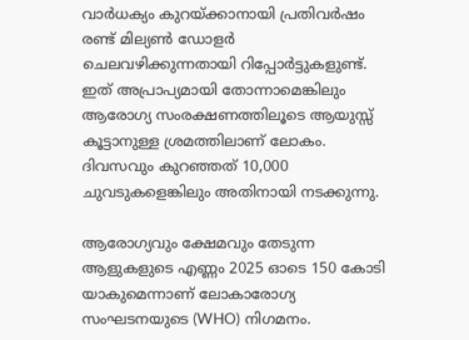വാര്‍ധക്യം കുറയ്ക്കാനായി പ്രതിവര്‍ഷം രണ്ട് മില്യണ്‍ ഡോളര്‍ ചെലവഴിക്കുന്നതായി റിപ്പോര്‍ട്ടുകളുണ്ട്. ഇത് അപ്രാപ്യമായി തോന്നാമെങ്കിലും ആരോഗ്യ സംരക്ഷണത്തിലൂടെ ആയുസ്സ് കൂട്ടാനുള്ള ശ്രമത്തിലാണ് ലോകം. ദിവസവും കുറഞ്ഞത് 10,000 ചുവടുകളെങ്കിലും അതിനായി നടക്കുന്നു.

ആരോഗ്യവും ക്ഷേമവും തേടുന്ന ആളുകളുടെ എണ്ണം 2025 ഓടെ 150 കോടി യാകുമെന്നാണ് ലോകാരോഗ്യ സംഘടനയുടെ (WHO) നിഗമനം.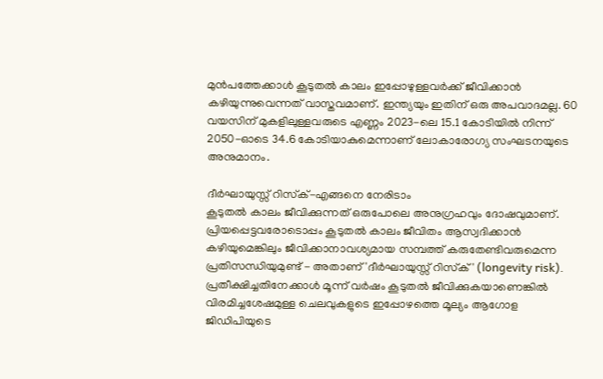മുന്‍പത്തേക്കാള്‍ കൂടുതല്‍ കാലം ഇപ്പോഴുള്ളവര്‍ക്ക് ജീവിക്കാന്‍ കഴിയുന്നുവെന്നത് വാസ്തവമാണ്. ഇന്ത്യയും ഇതിന് ഒരു അപവാദമല്ല. 60 വയസിന് മുകളിലുള്ളവരുടെ എണ്ണം 2023-ലെ 15.1 കോടിയില്‍ നിന്ന് 2050-ഓടെ 34.6 കോടിയാകുമെന്നാണ് ലോകാരോഗ്യ സംഘടനയുടെ അനുമാനം.

ദീര്‍ഘായുസ്സ് റിസ്‌ക്-എങ്ങനെ നേരിടാം
കൂടുതല്‍ കാലം ജീവിക്കുന്നത് ഒരുപോലെ അനുഗ്രഹവും ദോഷവുമാണ്. പ്രിയപ്പെട്ടവരോടൊപ്പം കൂടുതല്‍ കാലം ജീവിതം ആസ്വദിക്കാന്‍ കഴിയുമെങ്കിലും ജീവിക്കാനാവശ്യമായ സമ്പത്ത് കരുതേണ്ടിവരുമെന്ന പ്രതിസന്ധിയുമുണ്ട് - അതാണ് 'ദീര്‍ഘായുസ്സ് റിസ്‌ക്' (longevity risk). പ്രതീക്ഷിച്ചതിനേക്കാള്‍ മൂന്ന് വര്‍ഷം കൂടുതല്‍ ജീവിക്കുകയാണെങ്കില്‍ വിരമിച്ചശേഷമുള്ള ചെലവുകളുടെ ഇപ്പോഴത്തെ മൂല്യം ആഗോള ജിഡിപിയുടെ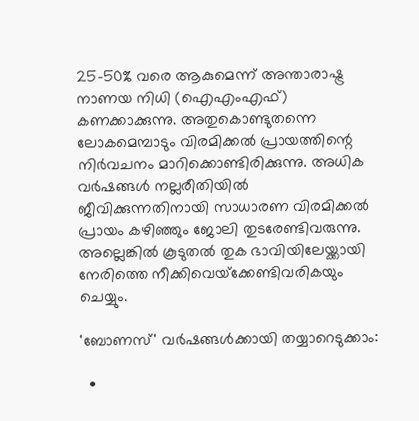25-50% വരെ ആകുമെന്ന് അന്താരാഷ്ട്ര നാണയ നിധി (ഐഎംഎഫ്) കണക്കാക്കുന്നു. അതുകൊണ്ടുതന്നെ ലോകമെമ്പാടും വിരമിക്കല്‍ പ്രായത്തിന്റെ നിര്‍വചനം മാറിക്കൊണ്ടിരിക്കുന്നു. അധിക വര്‍ഷങ്ങള്‍ നല്ലരീതിയില്‍ ജീവിക്കുന്നതിനായി സാധാരണ വിരമിക്കല്‍ പ്രായം കഴിഞ്ഞും ജോലി തുടരേണ്ടിവരുന്നു. അല്ലെങ്കില്‍ കൂടുതല്‍ തുക ഭാവിയിലേയ്ക്കായി നേരിത്തെ നീക്കിവെയ്‌ക്കേണ്ടിവരികയും ചെയ്യും.

'ബോണസ്' വര്‍ഷങ്ങള്‍ക്കായി തയ്യാറെടുക്കാം:

  •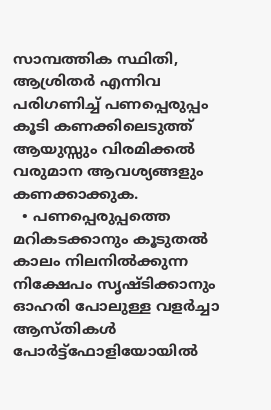സാമ്പത്തിക സ്ഥിതി, ആശ്രിതര്‍ എന്നിവ പരിഗണിച്ച് പണപ്പെരുപ്പം കൂടി കണക്കിലെടുത്ത് ആയുസ്സും വിരമിക്കല്‍ വരുമാന ആവശ്യങ്ങളും കണക്കാക്കുക.
  • പണപ്പെരുപ്പത്തെ മറികടക്കാനും കൂടുതല്‍ കാലം നിലനില്‍ക്കുന്ന നിക്ഷേപം സൃഷ്ടിക്കാനും ഓഹരി പോലുള്ള വളര്‍ച്ചാ ആസ്തികള്‍ പോര്‍ട്ട്ഫോളിയോയില്‍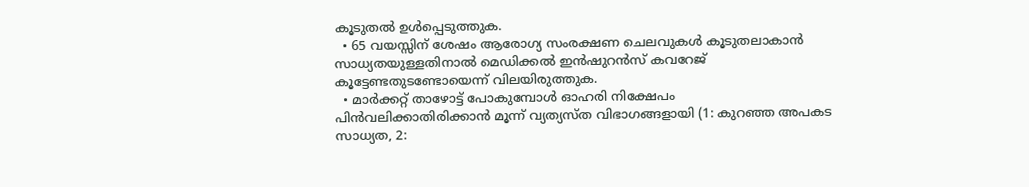കൂടുതല്‍ ഉള്‍പ്പെടുത്തുക.
  • 65 വയസ്സിന് ശേഷം ആരോഗ്യ സംരക്ഷണ ചെലവുകള്‍ കൂടുതലാകാന്‍ സാധ്യതയുള്ളതിനാല്‍ മെഡിക്കല്‍ ഇന്‍ഷുറന്‍സ് കവറേജ് കൂട്ടേണ്ടതുടണ്ടോയെന്ന് വിലയിരുത്തുക.
  • മാര്‍ക്കറ്റ് താഴോട്ട് പോകുമ്പോള്‍ ഓഹരി നിക്ഷേപം പിന്‍വലിക്കാതിരിക്കാന്‍ മൂന്ന് വ്യത്യസ്ത വിഭാഗങ്ങളായി (1: കുറഞ്ഞ അപകട സാധ്യത, 2: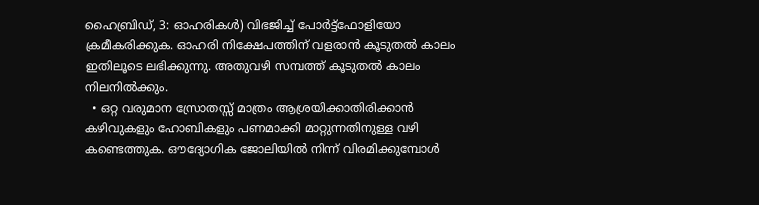ഹൈബ്രിഡ്, 3: ഓഹരികള്‍) വിഭജിച്ച് പോര്‍ട്ട്ഫോളിയോ ക്രമീകരിക്കുക. ഓഹരി നിക്ഷേപത്തിന് വളരാന്‍ കൂടുതല്‍ കാലം ഇതിലൂടെ ലഭിക്കുന്നു. അതുവഴി സമ്പത്ത് കൂടുതല്‍ കാലം നിലനില്‍ക്കും.
  • ഒറ്റ വരുമാന സ്രോതസ്സ് മാത്രം ആശ്രയിക്കാതിരിക്കാന്‍ കഴിവുകളും ഹോബികളും പണമാക്കി മാറ്റുന്നതിനുള്ള വഴി കണ്ടെത്തുക. ഔദ്യോഗിക ജോലിയില്‍ നിന്ന് വിരമിക്കുമ്പോള്‍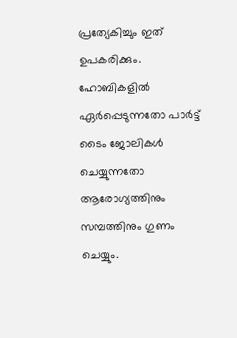പ്രത്യേകിച്ചും ഇത് ഉപകരിക്കും. ഹോബികളില്‍ ഏര്‍പ്പെടുന്നതോ പാര്‍ട്ട് ടൈം ജോലികള്‍ ചെയ്യുന്നതോ ആരോഗ്യത്തിനും സമ്പത്തിനും ഗുണം ചെയ്യും.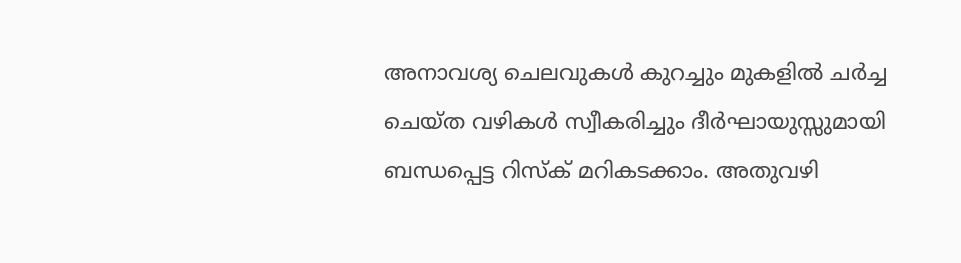അനാവശ്യ ചെലവുകള്‍ കുറച്ചും മുകളില്‍ ചര്‍ച്ച ചെയ്ത വഴികള്‍ സ്വീകരിച്ചും ദീര്‍ഘായുസ്സുമായി ബന്ധപ്പെട്ട റിസ്‌ക് മറികടക്കാം. അതുവഴി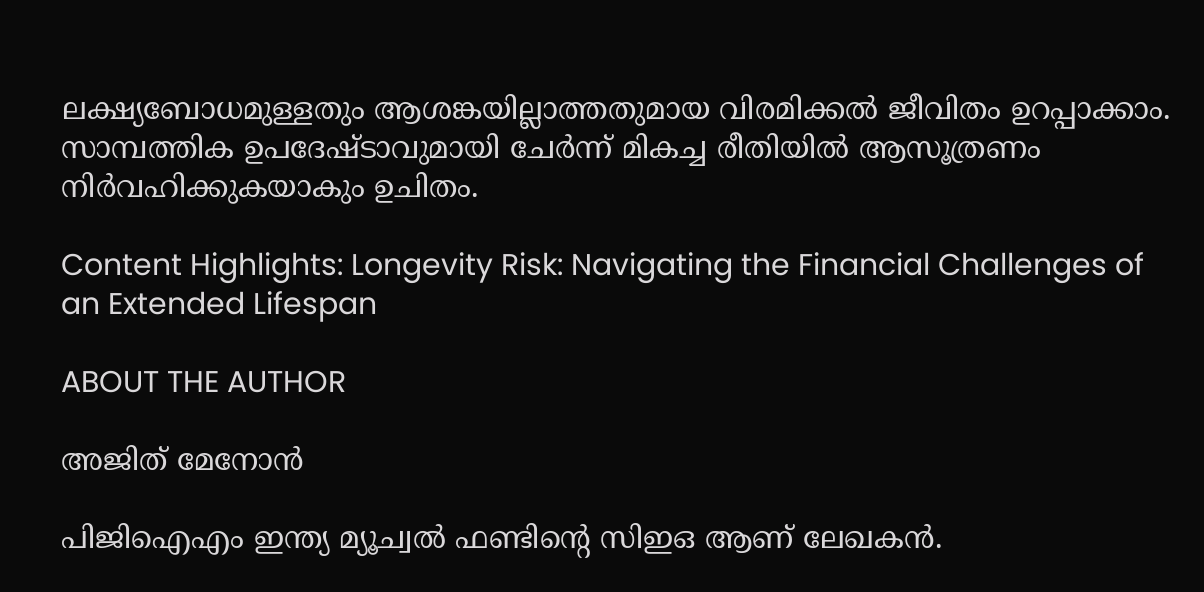ലക്ഷ്യബോധമുള്ളതും ആശങ്കയില്ലാത്തതുമായ വിരമിക്കല്‍ ജീവിതം ഉറപ്പാക്കാം. സാമ്പത്തിക ഉപദേഷ്ടാവുമായി ചേര്‍ന്ന് മികച്ച രീതിയില്‍ ആസൂത്രണം നിര്‍വഹിക്കുകയാകും ഉചിതം.

Content Highlights: Longevity Risk: Navigating the Financial Challenges of an Extended Lifespan

ABOUT THE AUTHOR

അജിത് മേനോന്‍

പിജിഐഎം ഇന്ത്യ മ്യൂച്വല്‍ ഫണ്ടിന്റെ സിഇഒ ആണ് ലേഖകന്‍.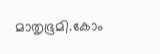മാതൃഭൂമി.കോം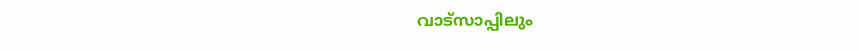വാട്സാപ്പിലും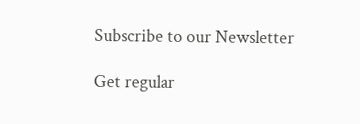Subscribe to our Newsletter

Get regular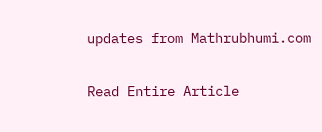updates from Mathrubhumi.com

Read Entire Article